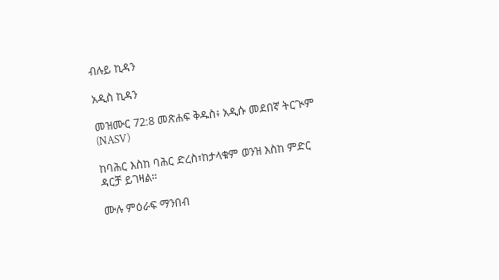ብሉይ ኪዳን

አዲስ ኪዳን

መዝሙር 72:8 መጽሐፍ ቅዱስ፥ አዲሱ መደበኛ ትርጒም (NASV)

ከባሕር እስከ ባሕር ድረስ፣ከታላቁም ወንዝ እስከ ምድር ዳርቻ ይገዛል።

ሙሉ ምዕራፍ ማንበብ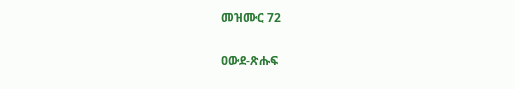መዝሙር 72

ዐውደ-ጽሑፍ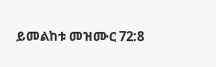ይመልከቱ መዝሙር 72:8